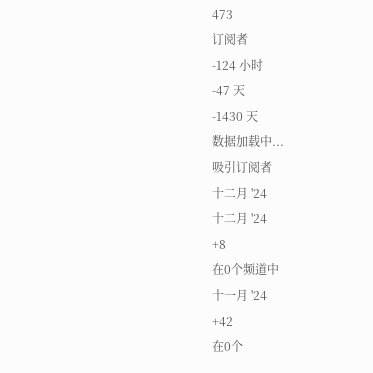473
订阅者
-124 小时
-47 天
-1430 天
数据加载中...
吸引订阅者
十二月 '24
十二月 '24
+8
在0个频道中
十一月 '24
+42
在0个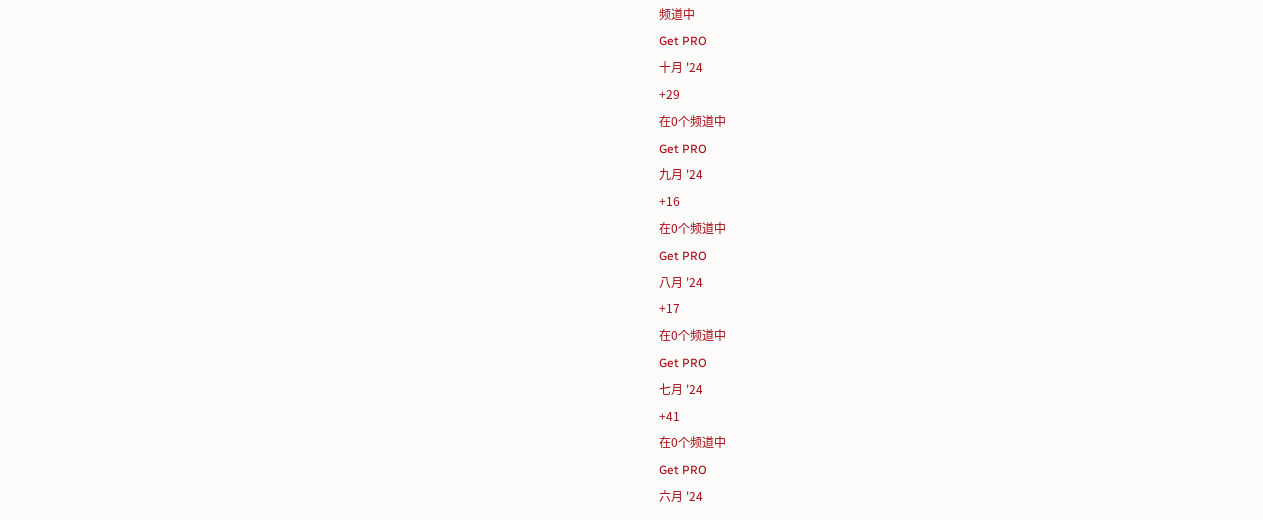频道中
Get PRO
十月 '24
+29
在0个频道中
Get PRO
九月 '24
+16
在0个频道中
Get PRO
八月 '24
+17
在0个频道中
Get PRO
七月 '24
+41
在0个频道中
Get PRO
六月 '24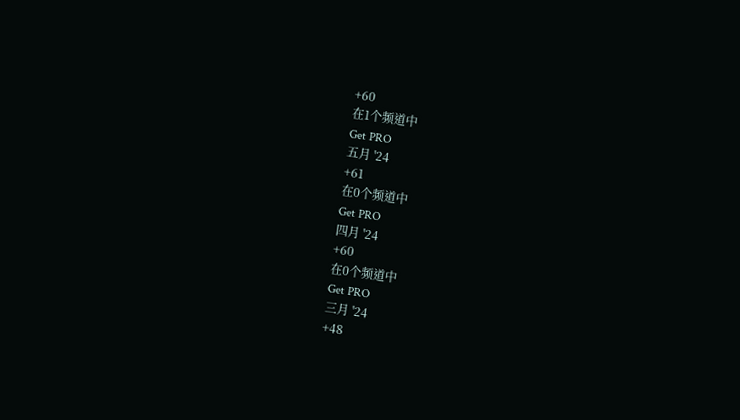+60
在1个频道中
Get PRO
五月 '24
+61
在0个频道中
Get PRO
四月 '24
+60
在0个频道中
Get PRO
三月 '24
+48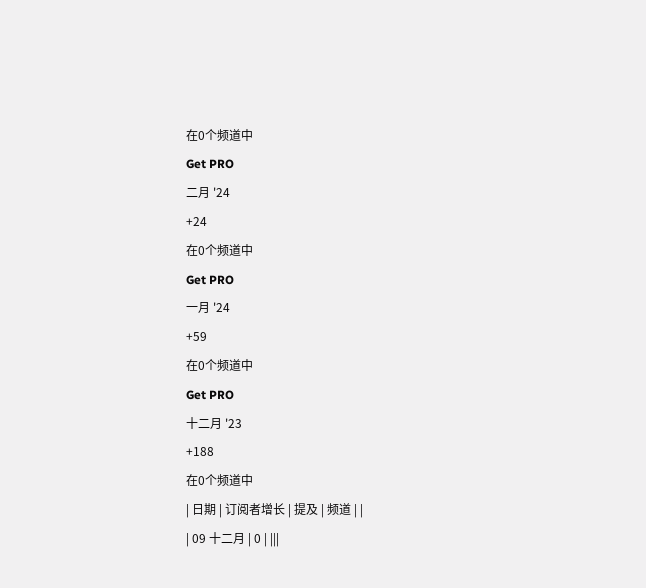在0个频道中
Get PRO
二月 '24
+24
在0个频道中
Get PRO
一月 '24
+59
在0个频道中
Get PRO
十二月 '23
+188
在0个频道中
| 日期 | 订阅者增长 | 提及 | 频道 | |
| 09 十二月 | 0 | |||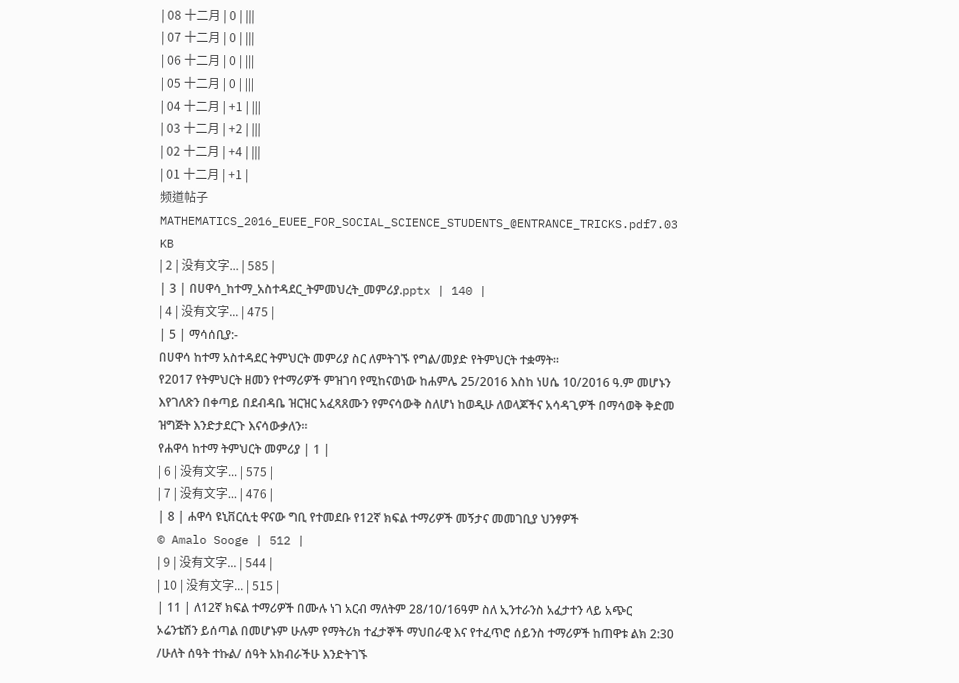| 08 十二月 | 0 | |||
| 07 十二月 | 0 | |||
| 06 十二月 | 0 | |||
| 05 十二月 | 0 | |||
| 04 十二月 | +1 | |||
| 03 十二月 | +2 | |||
| 02 十二月 | +4 | |||
| 01 十二月 | +1 |
频道帖子
MATHEMATICS_2016_EUEE_FOR_SOCIAL_SCIENCE_STUDENTS_@ENTRANCE_TRICKS.pdf7.03 KB
| 2 | 没有文字... | 585 |
| 3 | በሀዋሳ_ከተማ_አስተዳደር_ትምመህረት_መምሪያ.pptx | 140 |
| 4 | 没有文字... | 475 |
| 5 | ማሳሰቢያ:-
በሀዋሳ ከተማ አስተዳደር ትምህርት መምሪያ ስር ለምትገኙ የግል/መያድ የትምህርት ተቋማት።
የ2017 የትምህርት ዘመን የተማሪዎች ምዝገባ የሚከናወነው ከሐምሌ 25/2016 እስከ ነሀሴ 10/2016 ዓ.ም መሆኑን እየገለጽን በቀጣይ በደብዳቤ ዝርዝር አፈጻጸሙን የምናሳውቅ ስለሆነ ከወዲሁ ለወላጆችና አሳዳጊዎች በማሳወቅ ቅድመ ዝግጅት እንድታደርጉ እናሳውቃለን።
የሐዋሳ ከተማ ትምህርት መምሪያ | 1 |
| 6 | 没有文字... | 575 |
| 7 | 没有文字... | 476 |
| 8 | ሐዋሳ ዩኒቨርሲቲ ዋናው ግቢ የተመደቡ የ12ኛ ክፍል ተማሪዎች መኝታና መመገቢያ ህንፃዎች
© Amalo Sooge | 512 |
| 9 | 没有文字... | 544 |
| 10 | 没有文字... | 515 |
| 11 | ለ12ኛ ክፍል ተማሪዎች በሙሉ ነገ አርብ ማለትም 28/10/16ዓም ስለ ኢንተራንስ አፈታተን ላይ አጭር ኦሬንቴሽን ይሰጣል በመሆኑም ሁሉም የማትሪክ ተፈታኞች ማህበራዊ እና የተፈጥሮ ሰይንስ ተማሪዎች ከጠዋቱ ልክ 2:30 /ሁለት ሰዓት ተኩል/ ሰዓት አክብራችሁ እንድትገኙ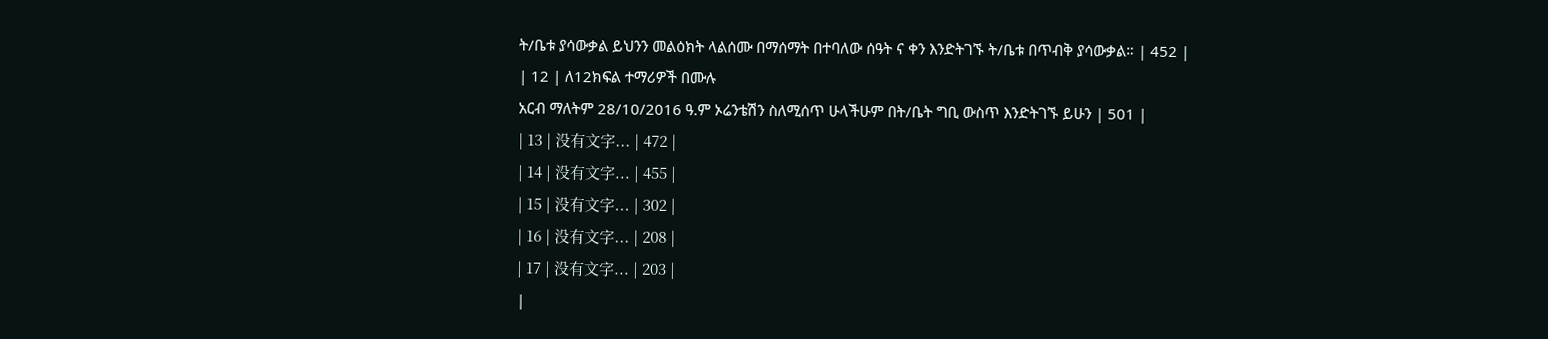ት/ቤቱ ያሳውቃል ይህንን መልዕክት ላልሰሙ በማሰማት በተባለው ሰዓት ና ቀን እንድትገኙ ት/ቤቱ በጥብቅ ያሳውቃል። | 452 |
| 12 | ለ12ክፍል ተማሪዎች በሙሉ
አርብ ማለትም 28/10/2016 ዓ.ም ኦሬንቴሽን ስለሚሰጥ ሁላችሁም በት/ቤት ግቢ ውስጥ እንድትገኙ ይሁን | 501 |
| 13 | 没有文字... | 472 |
| 14 | 没有文字... | 455 |
| 15 | 没有文字... | 302 |
| 16 | 没有文字... | 208 |
| 17 | 没有文字... | 203 |
|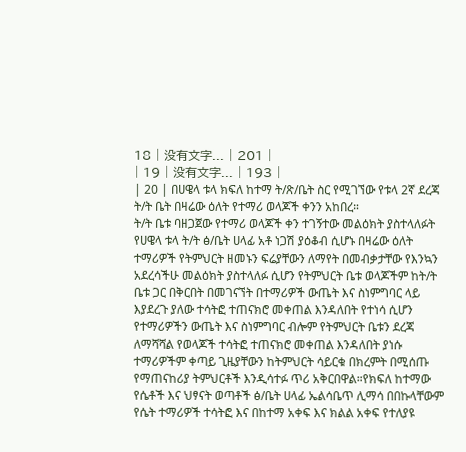18 | 没有文字... | 201 |
| 19 | 没有文字... | 193 |
| 20 | በሀዌላ ቱላ ክፍለ ከተማ ት/ጽ/ቤት ስር የሚገኘው የቱላ 2ኛ ደረጃ ት/ት ቤት በዛሬው ዕለት የተማሪ ወላጆች ቀንን አከበረ።
ት/ት ቤቱ ባዘጋጀው የተማሪ ወላጆች ቀን ተገኝተው መልዕክት ያስተላለፉት የሀዌላ ቱላ ት/ት ፅ/ቤት ሀላፊ አቶ ነጋሽ ያዕቆብ ሲሆኑ በዛሬው ዕለት ተማሪዎች የትምህርት ዘመኑን ፍሬያቸውን ለማየት በመብቃታቸው የእንኳን አደረሳችሁ መልዕክት ያስተላለፉ ሲሆን የትምህርት ቤቱ ወላጆችም ከት/ት ቤቱ ጋር በቅርበት በመገናኘት በተማሪዎች ውጤት እና ስነምግባር ላይ እያደረጉ ያለው ተሳትፎ ተጠናክሮ መቀጠል እንዳለበት የተነሳ ሲሆን የተማሪዎችን ውጤት እና ስነምግባር ብሎም የትምህርት ቤቱን ደረጃ ለማሻሻል የወላጆች ተሳትፎ ተጠናክሮ መቀጠል እንዳለበት ያነሱ ተማሪዎችም ቀጣይ ጊዜያቸውን ከትምህርት ሳይርቁ በክረምት በሚሰጡ የማጠናከሪያ ትምህርቶች እንዲሳተፉ ጥሪ አቅርበዋል።የክፍለ ከተማው የሴቶች እና ህፃናት ወጣቶች ፅ/ቤት ሀላፊ ኤልሳቤጥ ሊማሳ በበኩላቸውም የሴት ተማሪዎች ተሳትፎ እና በከተማ አቀፍ እና ክልል አቀፍ የተለያዩ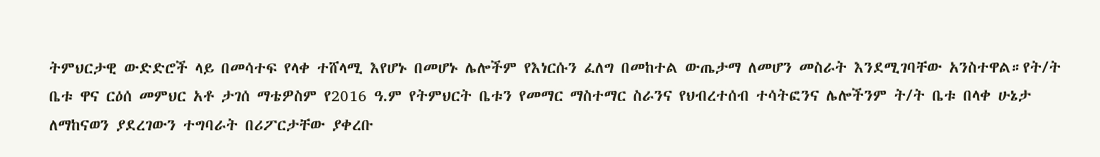ትምህርታዊ ውድድሮች ላይ በመሳተፍ የላቀ ተሸላሚ እየሆኑ በመሆኑ ሌሎችም የእነርሱን ፈለግ በመከተል ውጤታማ ለመሆን መስራት እንደሚገባቸው አንስተዋል።የት/ት ቤቱ ዋና ርዕሰ መምህር አቶ ታገሰ ማቴዎስም የ2016 ዓ.ም የትምህርት ቤቱን የመማር ማስተማር ስራንና የህብረተሰብ ተሳትፎንና ሌሎችንም ት/ት ቤቱ በላቀ ሁኔታ ለማከናወን ያደረገውን ተግባራት በሪፖርታቸው ያቀረቡ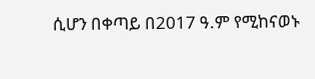ሲሆን በቀጣይ በ2017 ዓ.ም የሚከናወኑ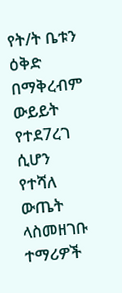የት/ት ቤቱን ዕቅድ በማቅረብም ውይይት የተደ7ረገ ሲሆን የተሻለ ውጤት ላስመዘገቡ ተማሪዎች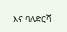እና ባለድርሻ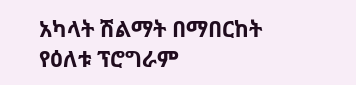አካላት ሽልማት በማበርከት የዕለቱ ፕሮግራም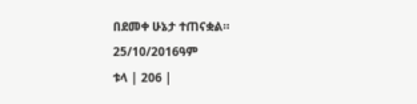በደመቀ ሁኔታ ተጠናቋል።
25/10/2016ዓም
ቱላ | 206 |